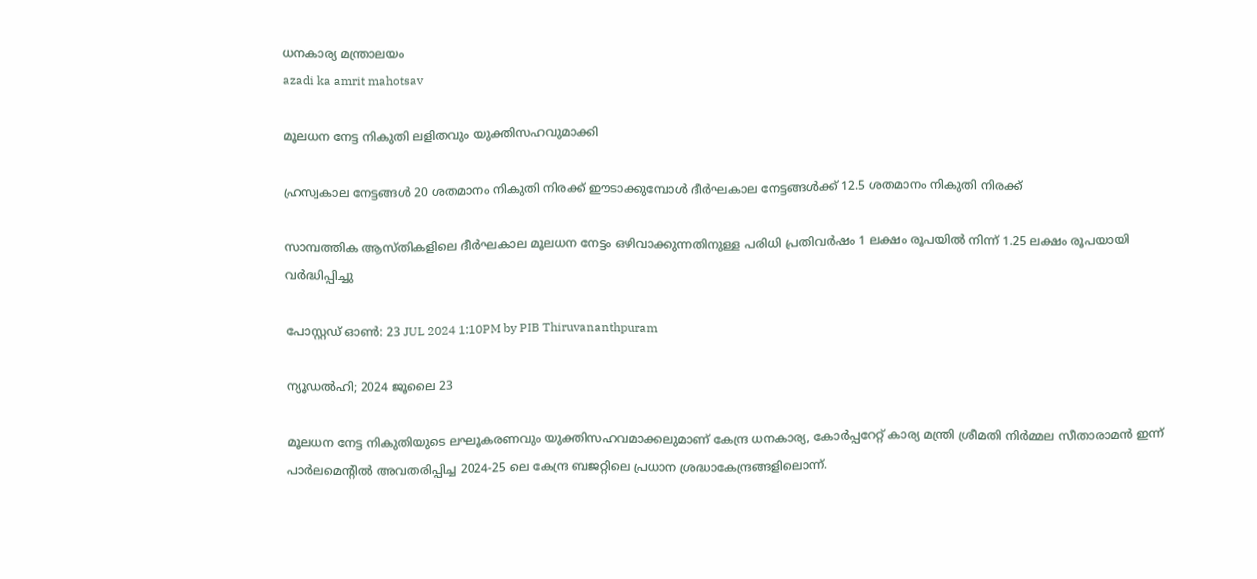ധനകാര്യ മന്ത്രാലയം
azadi ka amrit mahotsav

മൂലധന നേട്ട നികുതി ലളിതവും യുക്തിസഹവുമാക്കി

ഹ്രസ്വകാല നേട്ടങ്ങള്‍ 20 ശതമാനം നികുതി നിരക്ക് ഈടാക്കുമ്പോള്‍ ദീര്‍ഘകാല നേട്ടങ്ങള്‍ക്ക് 12.5 ശതമാനം നികുതി നിരക്ക്

സാമ്പത്തിക ആസ്തികളിലെ ദീര്‍ഘകാല മൂലധന നേട്ടം ഒഴിവാക്കുന്നതിനുള്ള പരിധി പ്രതിവര്‍ഷം 1 ലക്ഷം രൂപയില്‍ നിന്ന് 1.25 ലക്ഷം രൂപയായി വര്‍ദ്ധിപ്പിച്ചു

പോസ്റ്റഡ് ഓണ്‍: 23 JUL 2024 1:10PM by PIB Thiruvananthpuram

ന്യൂഡല്‍ഹി; 2024 ജൂലൈ 23

മൂലധന നേട്ട നികുതിയുടെ ലഘൂകരണവും യുക്തിസഹവമാക്കലുമാണ് കേന്ദ്ര ധനകാര്യ, കോര്‍പ്പറേറ്റ് കാര്യ മന്ത്രി ശ്രീമതി നിര്‍മ്മല സീതാരാമന്‍ ഇന്ന് പാര്‍ലമെന്റില്‍ അവതരിപ്പിച്ച 2024-25 ലെ കേന്ദ്ര ബജറ്റിലെ പ്രധാന ശ്രദ്ധാകേന്ദ്രങ്ങളിലൊന്ന്.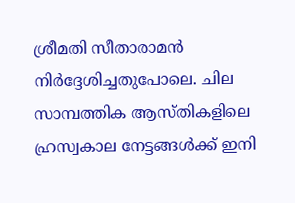ശ്രീമതി സീതാരാമന്‍ നിര്‍ദ്ദേശിച്ചതുപോലെ. ചില സാമ്പത്തിക ആസ്തികളിലെ ഹ്രസ്വകാല നേട്ടങ്ങള്‍ക്ക് ഇനി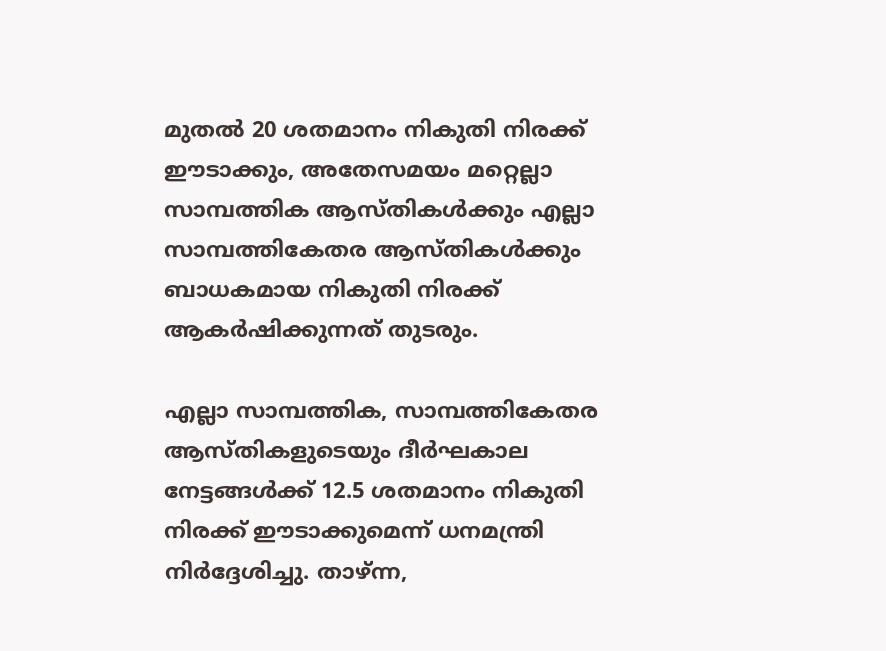മുതല്‍ 20 ശതമാനം നികുതി നിരക്ക് ഈടാക്കും, അതേസമയം മറ്റെല്ലാ സാമ്പത്തിക ആസ്തികള്‍ക്കും എല്ലാ സാമ്പത്തികേതര ആസ്തികള്‍ക്കും ബാധകമായ നികുതി നിരക്ക് ആകര്‍ഷിക്കുന്നത് തുടരും.

എല്ലാ സാമ്പത്തിക, സാമ്പത്തികേതര ആസ്തികളുടെയും ദീര്‍ഘകാല നേട്ടങ്ങള്‍ക്ക് 12.5 ശതമാനം നികുതി നിരക്ക് ഈടാക്കുമെന്ന് ധനമന്ത്രി നിര്‍ദ്ദേശിച്ചു. താഴ്ന്ന,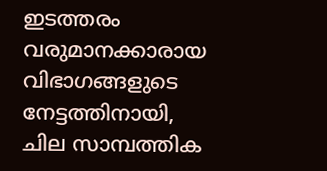ഇടത്തരം വരുമാനക്കാരായ വിഭാഗങ്ങളുടെ നേട്ടത്തിനായി, ചില സാമ്പത്തിക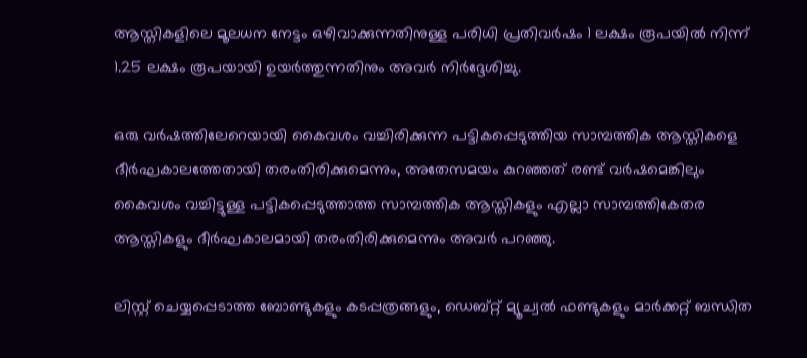ആസ്തികളിലെ മൂലധന നേട്ടം ഒഴിവാക്കുന്നതിനുള്ള പരിധി പ്രതിവര്‍ഷം 1 ലക്ഷം രൂപയില്‍ നിന്ന് 1.25 ലക്ഷം രൂപയായി ഉയര്‍ത്തുന്നതിനും അവര്‍ നിര്‍ദ്ദേശിച്ചു.

ഒരു വര്‍ഷത്തിലേറെയായി കൈവശം വച്ചിരിക്കുന്ന പട്ടികപ്പെടുത്തിയ സാമ്പത്തിക ആസ്തികളെ ദീര്‍ഘകാലത്തേതായി തരംതിരിക്കുമെന്നും, അതേസമയം കുറഞ്ഞത് രണ്ട് വര്‍ഷമെങ്കിലും കൈവശം വച്ചിട്ടുള്ള പട്ടികപ്പെടുത്താത്ത സാമ്പത്തിക ആസ്തികളും എല്ലാ സാമ്പത്തികേതര ആസ്തികളും ദീര്‍ഘകാലമായി തരംതിരിക്കുമെന്നും അവര്‍ പറഞ്ഞു.

ലിസ്റ്റ് ചെയ്യപ്പെടാത്ത ബോണ്ടുകളും കടപ്പത്രങ്ങളും, ഡെബ്റ്റ് മ്യൂച്വല്‍ ഫണ്ടുകളും മാര്‍ക്കറ്റ് ബന്ധിത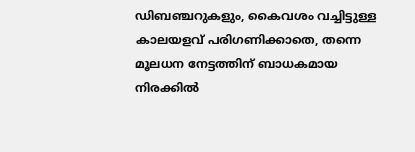ഡിബഞ്ചറുകളും, കൈവശം വച്ചിട്ടുള്ള കാലയളവ് പരിഗണിക്കാതെ, തന്നെ മൂലധന നേട്ടത്തിന് ബാധകമായ നിരക്കില്‍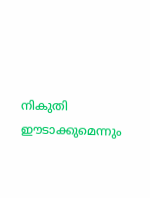നികുതി ഈടാക്കുമെന്നും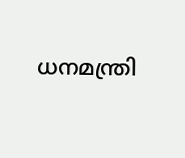ധനമന്ത്രി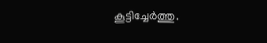കൂട്ടിച്ചേര്‍ത്തു.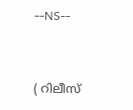--NS--


( റിലീസ്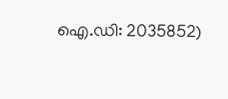ഐ.ഡി: 2035852)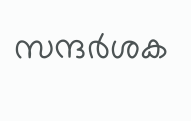സന്ദര്‍ശക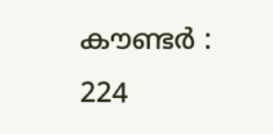കൗണ്ടര്‍ : 224